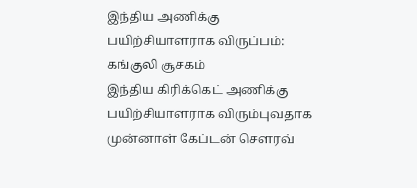இந்திய அணிக்கு பயிற்சியாளராக விருப்பம்: கங்குலி சூசகம்
இந்திய கிரிக்கெட் அணிக்கு பயிற்சியாளராக விரும்புவதாக முன்னாள் கேப்டன் செளரவ்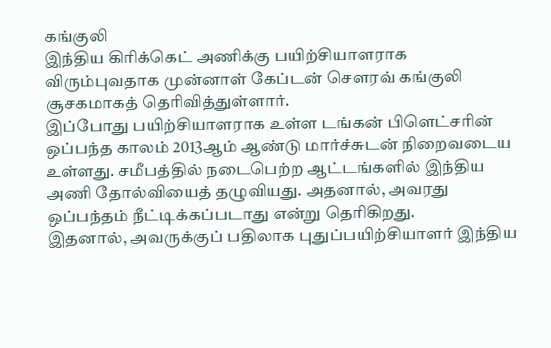கங்குலி
இந்திய கிரிக்கெட் அணிக்கு பயிற்சியாளராக விரும்புவதாக முன்னாள் கேப்டன் செளரவ் கங்குலி சூசகமாகத் தெரிவித்துள்ளார்.
இப்போது பயிற்சியாளராக உள்ள டங்கன் பிளெட்சரின் ஒப்பந்த காலம் 2013ஆம் ஆண்டு மார்ச்சுடன் நிறைவடைய உள்ளது. சமீபத்தில் நடைபெற்ற ஆட்டங்களில் இந்திய அணி தோல்வியைத் தழுவியது. அதனால், அவரது ஒப்பந்தம் நீட்டிக்கப்படாது என்று தெரிகிறது.
இதனால், அவருக்குப் பதிலாக புதுப்பயிற்சியாளர் இந்திய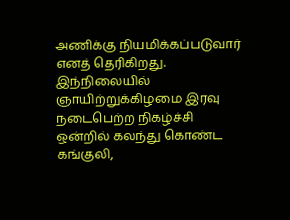அணிக்கு நியமிக்கப்படுவார் எனத் தெரிகிறது. இந்நிலையில் ஞாயிற்றுக்கிழமை இரவு நடைபெற்ற நிகழ்ச்சி ஒன்றில் கலந்து கொண்ட கங்குலி,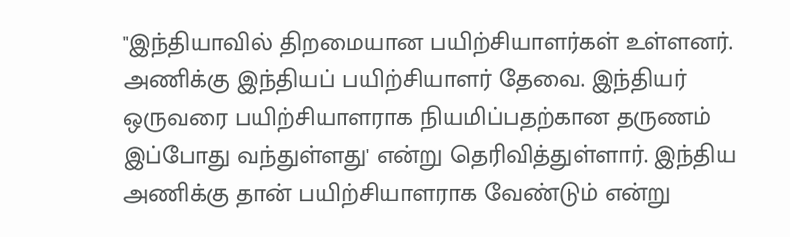"இந்தியாவில் திறமையான பயிற்சியாளர்கள் உள்ளனர். அணிக்கு இந்தியப் பயிற்சியாளர் தேவை. இந்தியர் ஒருவரை பயிற்சியாளராக நியமிப்பதற்கான தருணம் இப்போது வந்துள்ளது' என்று தெரிவித்துள்ளார். இந்திய அணிக்கு தான் பயிற்சியாளராக வேண்டும் என்று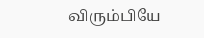விரும்பியே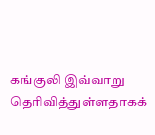கங்குலி இவ்வாறு தெரிவித்துள்ளதாகக்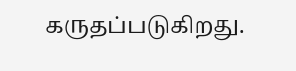கருதப்படுகிறது.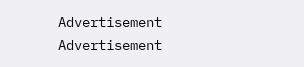Advertisement
Advertisement